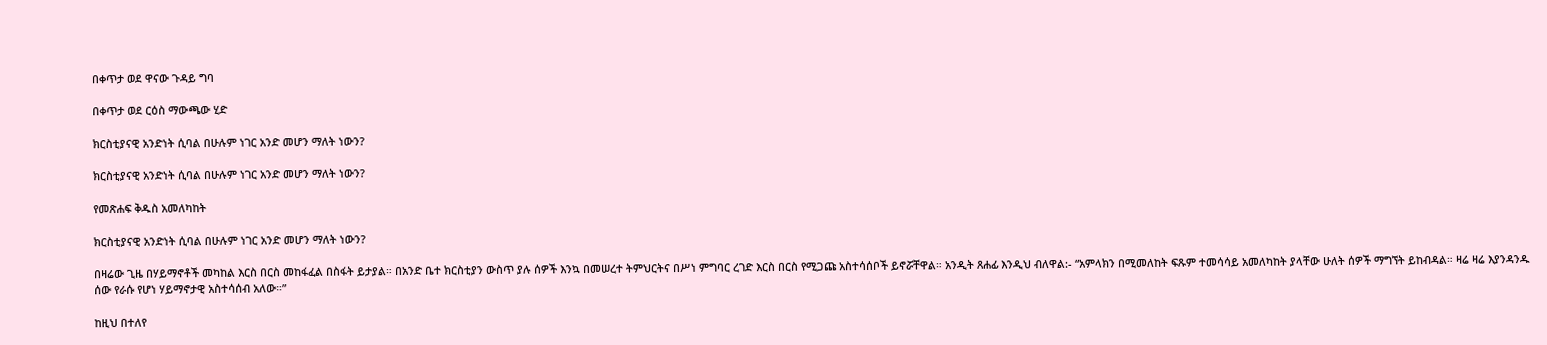በቀጥታ ወደ ዋናው ጉዳይ ግባ

በቀጥታ ወደ ርዕስ ማውጫው ሂድ

ክርስቲያናዊ አንድነት ሲባል በሁሉም ነገር አንድ መሆን ማለት ነውን?

ክርስቲያናዊ አንድነት ሲባል በሁሉም ነገር አንድ መሆን ማለት ነውን?

የመጽሐፍ ቅዱስ አመለካከት

ክርስቲያናዊ አንድነት ሲባል በሁሉም ነገር አንድ መሆን ማለት ነውን?

በዛሬው ጊዜ በሃይማኖቶች መካከል እርስ በርስ መከፋፈል በስፋት ይታያል። በአንድ ቤተ ክርስቲያን ውስጥ ያሉ ሰዎች እንኳ በመሠረተ ትምህርትና በሥነ ምግባር ረገድ እርስ በርስ የሚጋጩ አስተሳሰቦች ይኖሯቸዋል። አንዲት ጸሐፊ እንዲህ ብለዋል:- “አምላክን በሚመለከት ፍጹም ተመሳሳይ አመለካከት ያላቸው ሁለት ሰዎች ማግኘት ይከብዳል። ዛሬ ዛሬ እያንዳንዱ ሰው የራሱ የሆነ ሃይማኖታዊ አስተሳሰብ አለው።”

ከዚህ በተለየ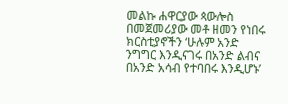መልኩ ሐዋርያው ጳውሎስ በመጀመሪያው መቶ ዘመን የነበሩ ክርስቲያኖችን ‘ሁሉም አንድ ንግግር እንዲናገሩ በአንድ ልብና በአንድ አሳብ የተባበሩ እንዲሆኑ’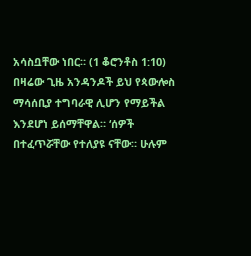አሳስቧቸው ነበር። (1 ቆሮንቶስ 1:10) በዛሬው ጊዜ አንዳንዶች ይህ የጳውሎስ ማሳሰቢያ ተግባራዊ ሊሆን የማይችል እንደሆነ ይሰማቸዋል። ‘ሰዎች በተፈጥሯቸው የተለያዩ ናቸው። ሁሉም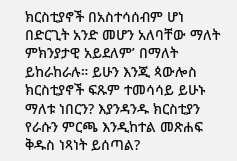ክርስቲያኖች በአስተሳሰብም ሆነ በድርጊት አንድ መሆን አለባቸው ማለት ምክንያታዊ አይደለም’ በማለት ይከራከራሉ። ይሁን እንጂ ጳውሎስ ክርስቲያኖች ፍጹም ተመሳሳይ ይሁኑ ማለቱ ነበርን? እያንዳንዱ ክርስቲያን የራሱን ምርጫ እንዲከተል መጽሐፍ ቅዱስ ነጻነት ይሰጣል?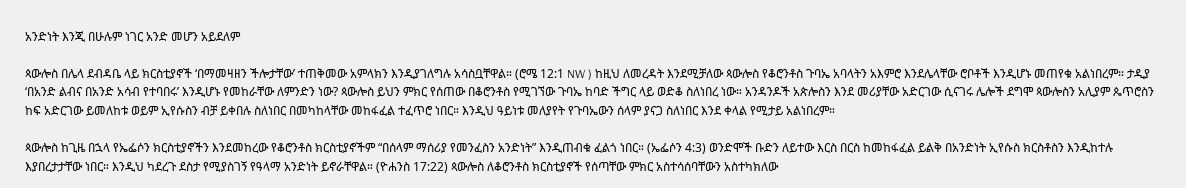አንድነት እንጂ በሁሉም ነገር አንድ መሆን አይደለም

ጳውሎስ በሌላ ደብዳቤ ላይ ክርስቲያኖች ‘በማመዛዘን ችሎታቸው’ ተጠቅመው አምላክን እንዲያገለግሉ አሳስቧቸዋል። (ሮሜ 12:1 NW ) ከዚህ ለመረዳት እንደሚቻለው ጳውሎስ የቆሮንቶስ ጉባኤ አባላትን አእምሮ እንደሌላቸው ሮቦቶች እንዲሆኑ መጠየቁ አልነበረም። ታዲያ ‘በአንድ ልብና በአንድ አሳብ የተባበሩ’ እንዲሆኑ የመከራቸው ለምንድን ነው? ጳውሎስ ይህን ምክር የሰጠው በቆሮንቶስ የሚገኘው ጉባኤ ከባድ ችግር ላይ ወድቆ ስለነበረ ነው። አንዳንዶች አጵሎስን እንደ መሪያቸው አድርገው ሲናገሩ ሌሎች ደግሞ ጳውሎስን አሊያም ጴጥሮስን ከፍ አድርገው ይመለከቱ ወይም ኢየሱስን ብቻ ይቀበሉ ስለነበር በመካከላቸው መከፋፈል ተፈጥሮ ነበር። እንዲህ ዓይነቱ መለያየት የጉባኤውን ሰላም ያናጋ ስለነበር እንደ ቀላል የሚታይ አልነበረም።

ጳውሎስ ከጊዜ በኋላ የኤፌሶን ክርስቲያኖችን እንደመከረው የቆሮንቶስ ክርስቲያኖችም “በሰላም ማሰሪያ የመንፈስን አንድነት” እንዲጠብቁ ፈልጎ ነበር። (ኤፌሶን 4:3) ወንድሞች ቡድን ለይተው እርስ በርስ ከመከፋፈል ይልቅ በአንድነት ኢየሱስ ክርስቶስን እንዲከተሉ እያበረታታቸው ነበር። እንዲህ ካደረጉ ደስታ የሚያስገኝ የዓላማ አንድነት ይኖራቸዋል። (ዮሐንስ 17:22) ጳውሎስ ለቆሮንቶስ ክርስቲያኖች የሰጣቸው ምክር አስተሳሰባቸውን አስተካክለው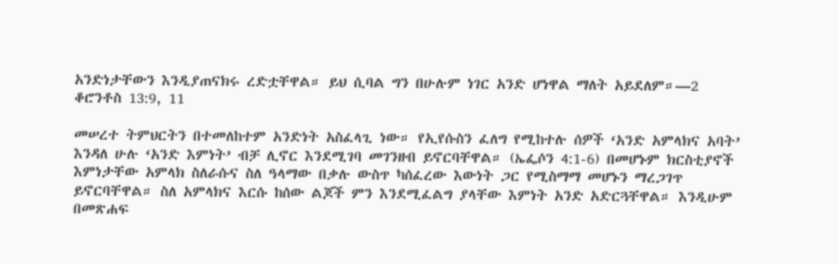አንድነታቸውን እንዲያጠናክሩ ረድቷቸዋል። ይህ ሲባል ግን በሁሉም ነገር አንድ ሆነዋል ማለት አይደለም።—2 ቆሮንቶስ 13:9, 11

መሠረተ ትምህርትን በተመለከተም አንድነት አስፈላጊ ነው። የኢየሱስን ፈለግ የሚከተሉ ሰዎች ‘አንድ አምላክና አባት’ እንዳለ ሁሉ ‘አንድ እምነት’ ብቻ ሊኖር እንደሚገባ መገንዘብ ይኖርባቸዋል። (ኤፌሶን 4:1-6) በመሆኑም ክርስቲያኖች እምነታቸው አምላክ ስለራሱና ስለ ዓላማው በቃሉ ውስጥ ካሰፈረው እውነት ጋር የሚስማማ መሆኑን ማረጋገጥ ይኖርባቸዋል። ስለ አምላክና እርሱ ከሰው ልጆች ምን እንደሚፈልግ ያላቸው እምነት አንድ አድርጓቸዋል። እንዲሁም በመጽሐፍ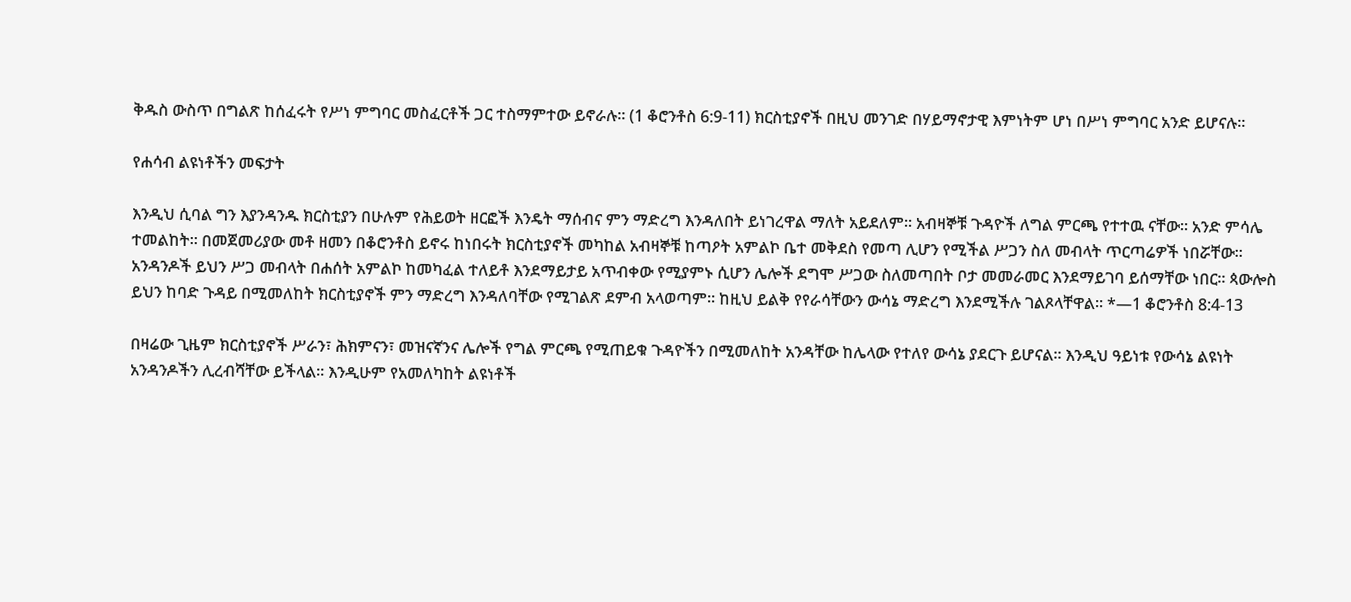ቅዱስ ውስጥ በግልጽ ከሰፈሩት የሥነ ምግባር መስፈርቶች ጋር ተስማምተው ይኖራሉ። (1 ቆሮንቶስ 6:9-11) ክርስቲያኖች በዚህ መንገድ በሃይማኖታዊ እምነትም ሆነ በሥነ ምግባር አንድ ይሆናሉ።

የሐሳብ ልዩነቶችን መፍታት

እንዲህ ሲባል ግን እያንዳንዱ ክርስቲያን በሁሉም የሕይወት ዘርፎች እንዴት ማሰብና ምን ማድረግ እንዳለበት ይነገረዋል ማለት አይደለም። አብዛኞቹ ጉዳዮች ለግል ምርጫ የተተዉ ናቸው። አንድ ምሳሌ ተመልከት። በመጀመሪያው መቶ ዘመን በቆሮንቶስ ይኖሩ ከነበሩት ክርስቲያኖች መካከል አብዛኞቹ ከጣዖት አምልኮ ቤተ መቅደስ የመጣ ሊሆን የሚችል ሥጋን ስለ መብላት ጥርጣሬዎች ነበሯቸው። አንዳንዶች ይህን ሥጋ መብላት በሐሰት አምልኮ ከመካፈል ተለይቶ እንደማይታይ አጥብቀው የሚያምኑ ሲሆን ሌሎች ደግሞ ሥጋው ስለመጣበት ቦታ መመራመር እንደማይገባ ይሰማቸው ነበር። ጳውሎስ ይህን ከባድ ጉዳይ በሚመለከት ክርስቲያኖች ምን ማድረግ እንዳለባቸው የሚገልጽ ደምብ አላወጣም። ከዚህ ይልቅ የየራሳቸውን ውሳኔ ማድረግ እንደሚችሉ ገልጾላቸዋል። *—1 ቆሮንቶስ 8:4-13

በዛሬው ጊዜም ክርስቲያኖች ሥራን፣ ሕክምናን፣ መዝናኛንና ሌሎች የግል ምርጫ የሚጠይቁ ጉዳዮችን በሚመለከት አንዳቸው ከሌላው የተለየ ውሳኔ ያደርጉ ይሆናል። እንዲህ ዓይነቱ የውሳኔ ልዩነት አንዳንዶችን ሊረብሻቸው ይችላል። እንዲሁም የአመለካከት ልዩነቶች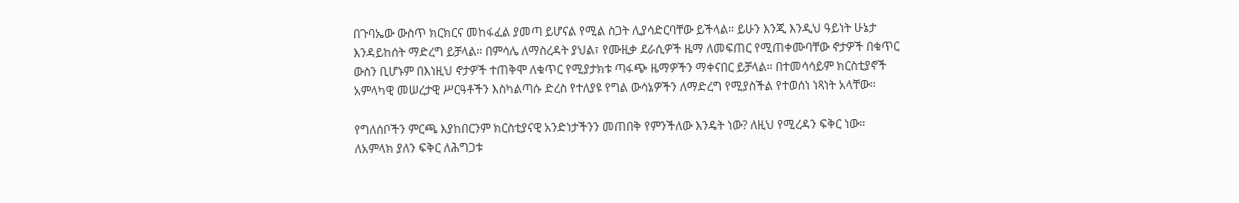በጉባኤው ውስጥ ክርክርና መከፋፈል ያመጣ ይሆናል የሚል ስጋት ሊያሳድርባቸው ይችላል። ይሁን እንጂ እንዲህ ዓይነት ሁኔታ እንዳይከሰት ማድረግ ይቻላል። በምሳሌ ለማስረዳት ያህል፣ የሙዚቃ ደራሲዎች ዜማ ለመፍጠር የሚጠቀሙባቸው ኖታዎች በቁጥር ውስን ቢሆኑም በእነዚህ ኖታዎች ተጠቅሞ ለቁጥር የሚያታክቱ ጣፋጭ ዜማዎችን ማቀናበር ይቻላል። በተመሳሳይም ክርስቲያኖች አምላካዊ መሠረታዊ ሥርዓቶችን እስካልጣሱ ድረስ የተለያዩ የግል ውሳኔዎችን ለማድረግ የሚያስችል የተወሰነ ነጻነት አላቸው።

የግለሰቦችን ምርጫ እያከበርንም ክርስቲያናዊ አንድነታችንን መጠበቅ የምንችለው እንዴት ነው? ለዚህ የሚረዳን ፍቅር ነው። ለአምላክ ያለን ፍቅር ለሕግጋቱ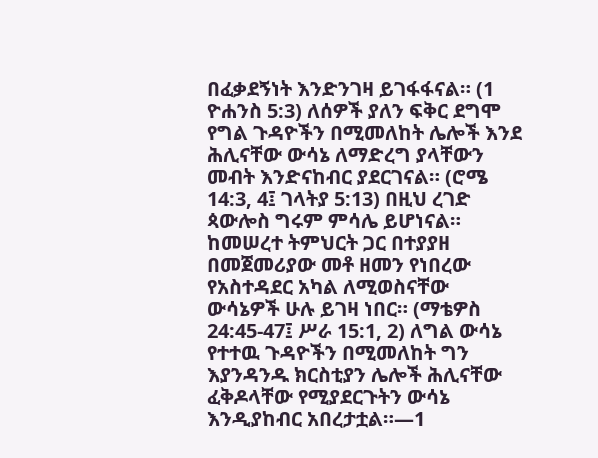በፈቃደኝነት እንድንገዛ ይገፋፋናል። (1 ዮሐንስ 5:3) ለሰዎች ያለን ፍቅር ደግሞ የግል ጉዳዮችን በሚመለከት ሌሎች እንደ ሕሊናቸው ውሳኔ ለማድረግ ያላቸውን መብት እንድናከብር ያደርገናል። (ሮሜ 14:3, 4፤ ገላትያ 5:13) በዚህ ረገድ ጳውሎስ ግሩም ምሳሌ ይሆነናል። ከመሠረተ ትምህርት ጋር በተያያዘ በመጀመሪያው መቶ ዘመን የነበረው የአስተዳደር አካል ለሚወስናቸው ውሳኔዎች ሁሉ ይገዛ ነበር። (ማቴዎስ 24:45-47፤ ሥራ 15:1, 2) ለግል ውሳኔ የተተዉ ጉዳዮችን በሚመለከት ግን እያንዳንዱ ክርስቲያን ሌሎች ሕሊናቸው ፈቅዶላቸው የሚያደርጉትን ውሳኔ እንዲያከብር አበረታቷል።—1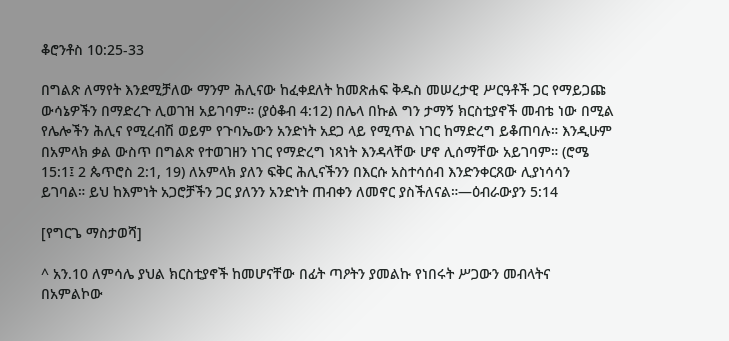ቆሮንቶስ 10:25-33

በግልጽ ለማየት እንደሚቻለው ማንም ሕሊናው ከፈቀደለት ከመጽሐፍ ቅዱስ መሠረታዊ ሥርዓቶች ጋር የማይጋጩ ውሳኔዎችን በማድረጉ ሊወገዝ አይገባም። (ያዕቆብ 4:12) በሌላ በኩል ግን ታማኝ ክርስቲያኖች መብቴ ነው በሚል የሌሎችን ሕሊና የሚረብሽ ወይም የጉባኤውን አንድነት አደጋ ላይ የሚጥል ነገር ከማድረግ ይቆጠባሉ። እንዲሁም በአምላክ ቃል ውስጥ በግልጽ የተወገዘን ነገር የማድረግ ነጻነት እንዳላቸው ሆኖ ሊሰማቸው አይገባም። (ሮሜ 15:1፤ 2 ጴጥሮስ 2:1, 19) ለአምላክ ያለን ፍቅር ሕሊናችንን በእርሱ አስተሳሰብ እንድንቀርጸው ሊያነሳሳን ይገባል። ይህ ከእምነት አጋሮቻችን ጋር ያለንን አንድነት ጠብቀን ለመኖር ያስችለናል።—ዕብራውያን 5:14

[የግርጌ ማስታወሻ]

^ አን.10 ለምሳሌ ያህል ክርስቲያኖች ከመሆናቸው በፊት ጣዖትን ያመልኩ የነበሩት ሥጋውን መብላትና በአምልኮው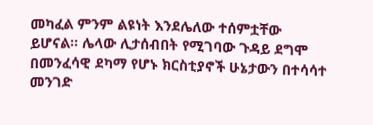መካፈል ምንም ልዩነት እንደሌለው ተሰምቷቸው ይሆናል። ሌላው ሊታሰብበት የሚገባው ጉዳይ ደግሞ በመንፈሳዊ ደካማ የሆኑ ክርስቲያኖች ሁኔታውን በተሳሳተ መንገድ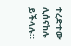ተረድተው ሊሰናከሉ ይችላሉ።